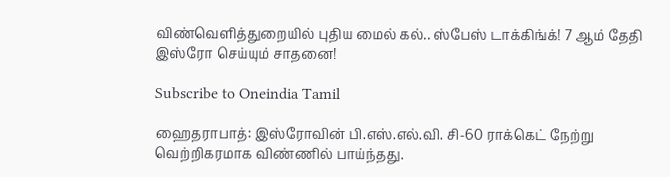விண்வெளித்துறையில் புதிய மைல் கல்.. ஸ்பேஸ் டாக்கிங்க்! 7 ஆம் தேதி இஸ்ரோ செய்யும் சாதனை!

Subscribe to Oneindia Tamil

ஹைதராபாத்: இஸ்ரோவின் பி.எஸ்.எல்.வி. சி-60 ராக்கெட் நேற்று வெற்றிகரமாக விண்ணில் பாய்ந்தது.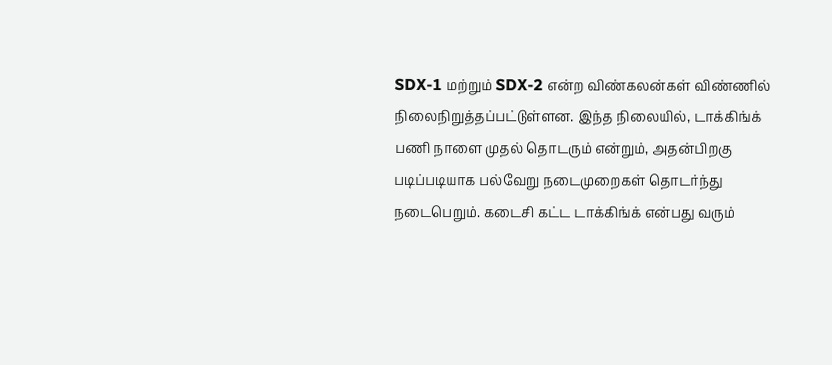SDX-1 மற்றும் SDX-2 என்ற விண்கலன்கள் விண்ணில் நிலைநிறுத்தப்பட்டுள்ளன. இந்த நிலையில், டாக்கிங்க் பணி நாளை முதல் தொடரும் என்றும், அதன்பிறகு படிப்படியாக பல்வேறு நடைமுறைகள் தொடர்ந்து நடைபெறும். கடைசி கட்ட டாக்கிங்க் என்பது வரும்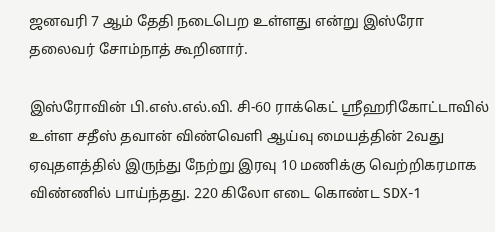ஜனவரி 7 ஆம் தேதி நடைபெற உள்ளது என்று இஸ்ரோ தலைவர் சோம்நாத் கூறினார்.

இஸ்ரோவின் பி.எஸ்.எல்.வி. சி-60 ராக்கெட் ஸ்ரீஹரிகோட்டாவில் உள்ள சதீஸ் தவான் விண்வெளி ஆய்வு மையத்தின் 2வது ஏவுதளத்தில் இருந்து நேற்று இரவு 10 மணிக்கு வெற்றிகரமாக விண்ணில் பாய்ந்தது. 220 கிலோ எடை கொண்ட SDX-1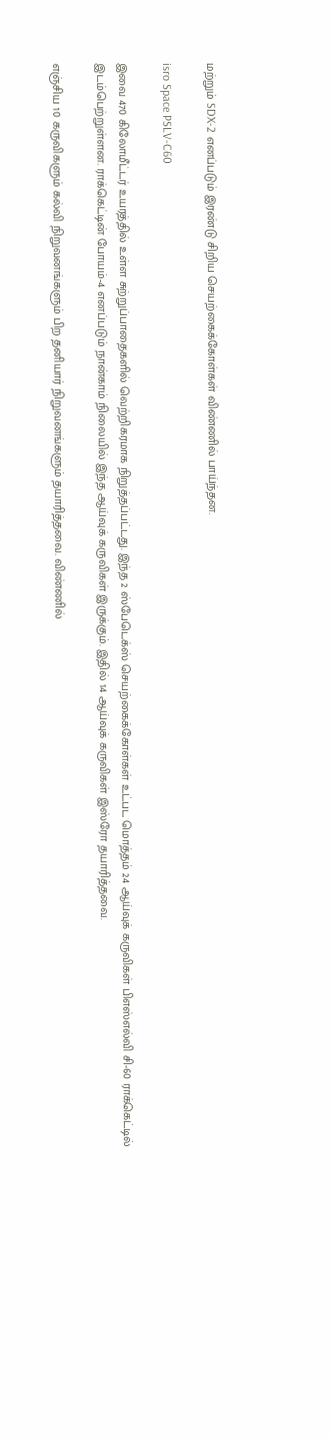மற்றும் SDX-2 எனப்படும் இரண்டு சிறிய செயற்கைக்கோள்கள் விண்ணில் பாய்ந்தன.

isro Space PSLV-C60

இவை 470 கிலோமீட்டர் உயரத்தில் உள்ள சுற்றுப்பாதைகளில் வெற்றிகரமாக நிறுத்தப்பட்டது. இந்த 2 ஸ்பேடெக்ஸ் செயற்கைக்கோள்கள் உட்பட மொத்தம் 24 ஆய்வுக் கருவிகள் பிஎஸ்எல்வி சி-60 ராக்கெட்டில் இடம்பெற்றுள்ளன. ராக்கெட்டின் போயம்-4 எனப்படும் நான்காம் நிலையில் இந்த ஆய்வுக் கருவிகள் இருக்கும். இதில் 14 ஆய்வுக் கருவிகள் இஸ்ரோ தயாரித்தவை.

எஞ்சிய 10 கருவிகளும் கல்வி நிறுவனங்களும் பிற தனியார் நிறுவனங்களும் தயாரித்தவை. விண்ணில்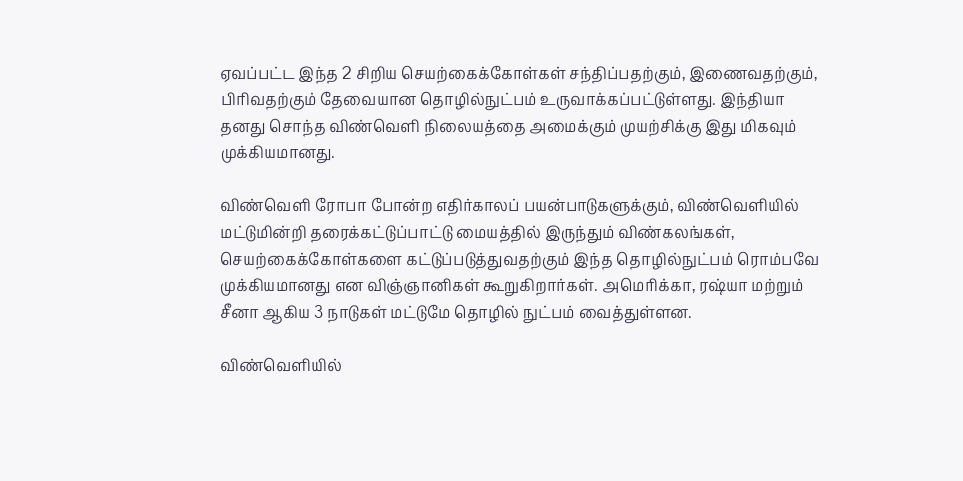ஏவப்பட்ட இந்த 2 சிறிய செயற்கைக்கோள்கள் சந்திப்பதற்கும், இணைவதற்கும், பிரிவதற்கும் தேவையான தொழில்நுட்பம் உருவாக்கப்பட்டுள்ளது. இந்தியா தனது சொந்த விண்வெளி நிலையத்தை அமைக்கும் முயற்சிக்கு இது மிகவும் முக்கியமானது.

விண்வெளி ரோபா போன்ற எதிர்காலப் பயன்பாடுகளுக்கும், விண்வெளியில் மட்டுமின்றி தரைக்கட்டுப்பாட்டு மையத்தில் இருந்தும் விண்கலங்கள், செயற்கைக்கோள்களை கட்டுப்படுத்துவதற்கும் இந்த தொழில்நுட்பம் ரொம்பவே முக்கியமானது என விஞ்ஞானிகள் கூறுகிறார்கள். அமெரிக்கா, ரஷ்யா மற்றும் சீனா ஆகிய 3 நாடுகள் மட்டுமே தொழில் நுட்பம் வைத்துள்ளன.

விண்வெளியில்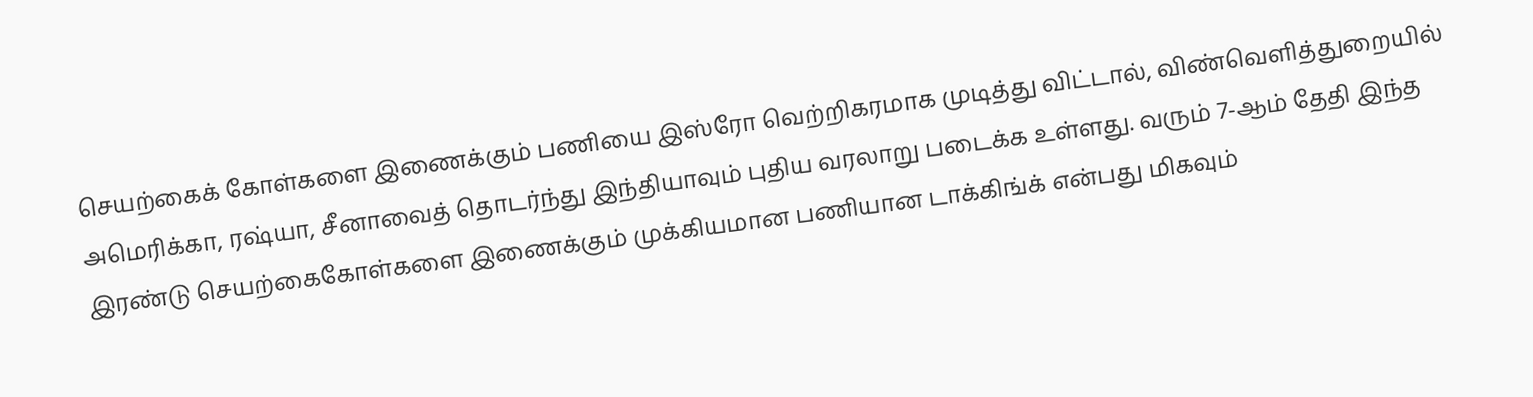செயற்கைக் கோள்களை இணைக்கும் பணியை இஸ்ரோ வெற்றிகரமாக முடித்து விட்டால், விண்வெளித்துறையில் அமெரிக்கா, ரஷ்யா, சீனாவைத் தொடர்ந்து இந்தியாவும் புதிய வரலாறு படைக்க உள்ளது. வரும் 7-ஆம் தேதி இந்த இரண்டு செயற்கைகோள்களை இணைக்கும் முக்கியமான பணியான டாக்கிங்க் என்பது மிகவும்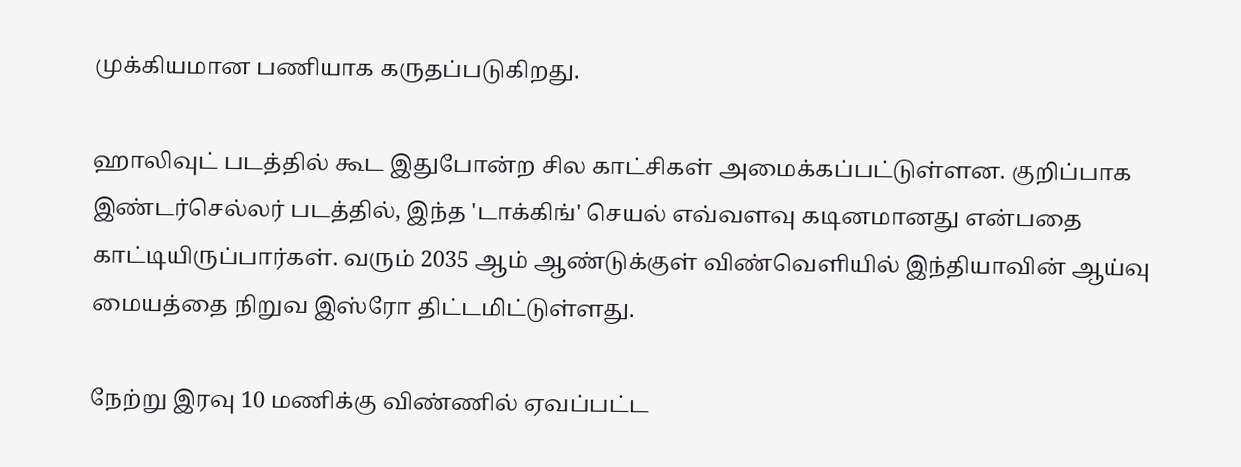முக்கியமான பணியாக கருதப்படுகிறது.

ஹாலிவுட் படத்தில் கூட இதுபோன்ற சில காட்சிகள் அமைக்கப்பட்டுள்ளன. குறிப்பாக இண்டர்செல்லர் படத்தில், இந்த 'டாக்கிங்' செயல் எவ்வளவு கடினமானது என்பதை காட்டியிருப்பார்கள். வரும் 2035 ஆம் ஆண்டுக்குள் விண்வெளியில் இந்தியாவின் ஆய்வு மையத்தை நிறுவ இஸ்ரோ திட்டமிட்டுள்ளது.

நேற்று இரவு 10 மணிக்கு விண்ணில் ஏவப்பட்ட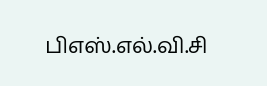பிஎஸ்.எல்.வி.சி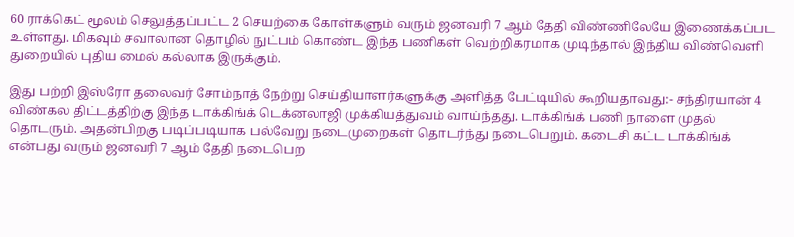60 ராக்கெட் மூலம் செலுத்தப்பட்ட 2 செயற்கை கோள்களும் வரும் ஜனவரி 7 ஆம் தேதி விண்ணிலேயே இணைக்கப்பட உள்ளது. மிகவும் சவாலான தொழில் நுட்பம் கொண்ட இந்த பணிகள் வெற்றிகரமாக முடிந்தால் இந்திய விண்வெளி துறையில் புதிய மைல் கல்லாக இருக்கும்.

இது பற்றி இஸ்ரோ தலைவர் சோம்நாத் நேற்று செய்தியாளர்களுக்கு அளித்த பேட்டியில் கூறியதாவது:- சந்திரயான் 4 விண்கல திட்டத்திற்கு இந்த டாக்கிங்க் டெக்னலாஜி முக்கியத்துவம் வாய்ந்தது. டாக்கிங்க் பணி நாளை முதல் தொடரும். அதன்பிறகு படிப்படியாக பல்வேறு நடைமுறைகள் தொடர்ந்து நடைபெறும். கடைசி கட்ட டாக்கிங்க் என்பது வரும் ஜனவரி 7 ஆம் தேதி நடைபெற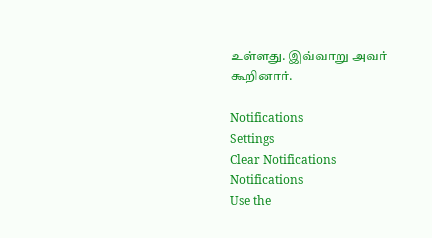உள்ளது. இவ்வாறு அவர் கூறினார்.

Notifications
Settings
Clear Notifications
Notifications
Use the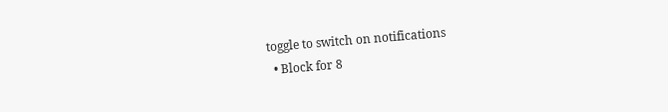toggle to switch on notifications
  • Block for 8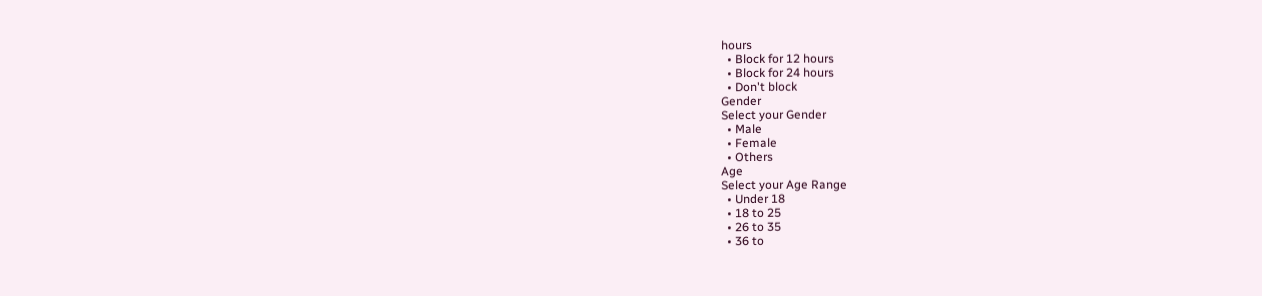hours
  • Block for 12 hours
  • Block for 24 hours
  • Don't block
Gender
Select your Gender
  • Male
  • Female
  • Others
Age
Select your Age Range
  • Under 18
  • 18 to 25
  • 26 to 35
  • 36 to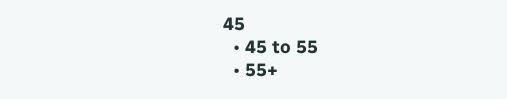45
  • 45 to 55
  • 55+